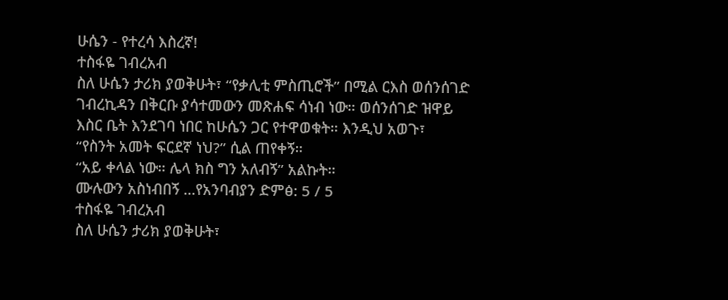ሁሴን - የተረሳ እስረኛ!
ተስፋዬ ገብረአብ
ስለ ሁሴን ታሪክ ያወቅሁት፣ “የቃሊቲ ምስጢሮች” በሚል ርእስ ወሰንሰገድ ገብረኪዳን በቅርቡ ያሳተመውን መጽሐፍ ሳነብ ነው። ወሰንሰገድ ዝዋይ እስር ቤት እንደገባ ነበር ከሁሴን ጋር የተዋወቁት። እንዲህ አወጉ፣
“የስንት አመት ፍርደኛ ነህ?” ሲል ጠየቀኝ።
“አይ ቀላል ነው። ሌላ ክስ ግን አለብኝ” አልኩት።
ሙሉውን አስነብበኝ ...የአንባብያን ድምፅ: 5 / 5
ተስፋዬ ገብረአብ
ስለ ሁሴን ታሪክ ያወቅሁት፣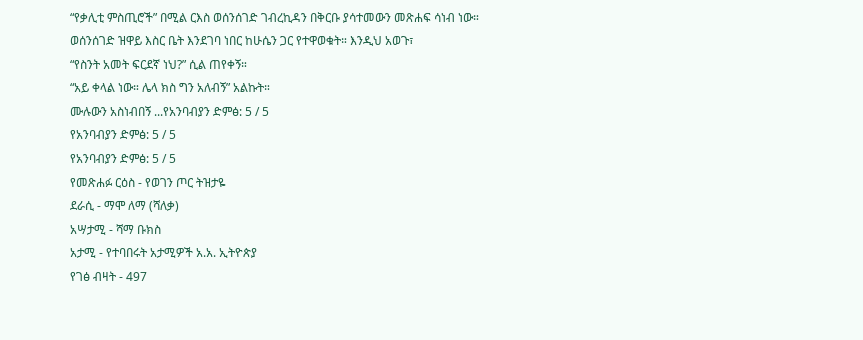“የቃሊቲ ምስጢሮች” በሚል ርእስ ወሰንሰገድ ገብረኪዳን በቅርቡ ያሳተመውን መጽሐፍ ሳነብ ነው። ወሰንሰገድ ዝዋይ እስር ቤት እንደገባ ነበር ከሁሴን ጋር የተዋወቁት። እንዲህ አወጉ፣
“የስንት አመት ፍርደኛ ነህ?” ሲል ጠየቀኝ።
“አይ ቀላል ነው። ሌላ ክስ ግን አለብኝ” አልኩት።
ሙሉውን አስነብበኝ ...የአንባብያን ድምፅ: 5 / 5
የአንባብያን ድምፅ: 5 / 5
የአንባብያን ድምፅ: 5 / 5
የመጽሐፉ ርዕስ - የወገን ጦር ትዝታዬ
ደራሲ - ማሞ ለማ (ሻለቃ)
አሣታሚ - ሻማ ቡክስ
አታሚ - የተባበሩት አታሚዎች አ.አ. ኢትዮጵያ
የገፅ ብዛት - 497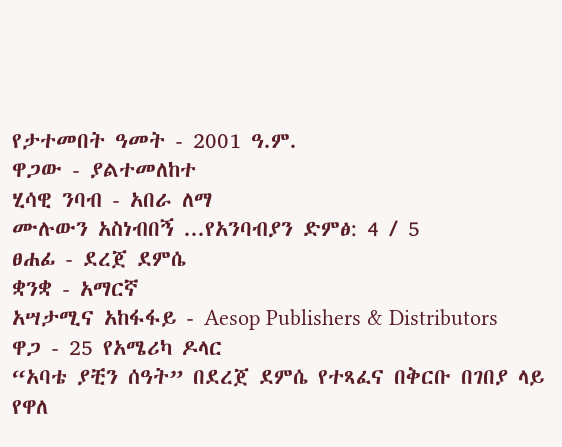የታተመበት ዓመት - 2001 ዓ.ም.
ዋጋው - ያልተመለከተ
ሂሳዊ ንባብ - አበራ ለማ
ሙሉውን አስነብበኝ ...የአንባብያን ድምፅ: 4 / 5
ፀሐፊ - ደረጀ ደምሴ
ቋንቋ - አማርኛ
አሣታሚና አከፋፋይ - Aesop Publishers & Distributors
ዋጋ - 25 የአሜሪካ ዶላር
“አባቴ ያቺን ሰዓት” በደረጀ ደምሴ የተጻፈና በቅርቡ በገበያ ላይ የዋለ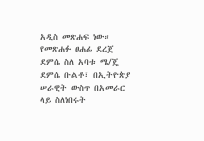አዲስ መጽሐፍ ነው። የመጽሐፉ ፀሐፊ ደረጀ ደምሴ ስለ አባቱ ሜ/ጄ ደምሴ ቡልቶ፣ በኢትዮጵያ ሠራዊት ውስጥ በአመራር ላይ ስለነበሩት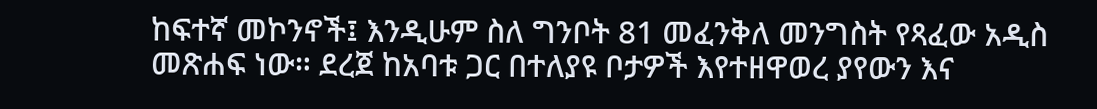ከፍተኛ መኮንኖች፤ እንዲሁም ስለ ግንቦት 81 መፈንቅለ መንግስት የጻፈው አዲስ መጽሐፍ ነው። ደረጀ ከአባቱ ጋር በተለያዩ ቦታዎች እየተዘዋወረ ያየውን እና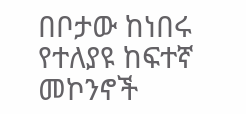በቦታው ከነበሩ የተለያዩ ከፍተኛ መኮንኖች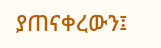ያጠናቀረውን፤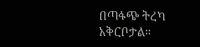በጣፋጭ ትረካ አቅርቦታል።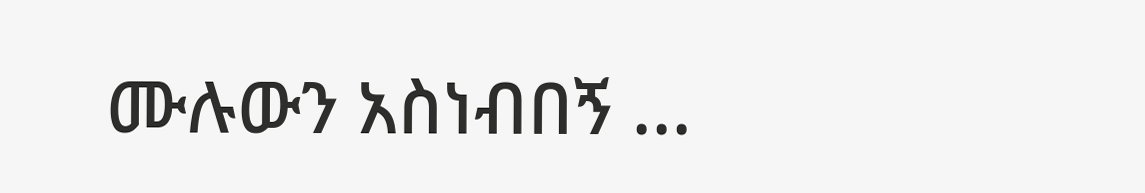ሙሉውን አስነብበኝ ...